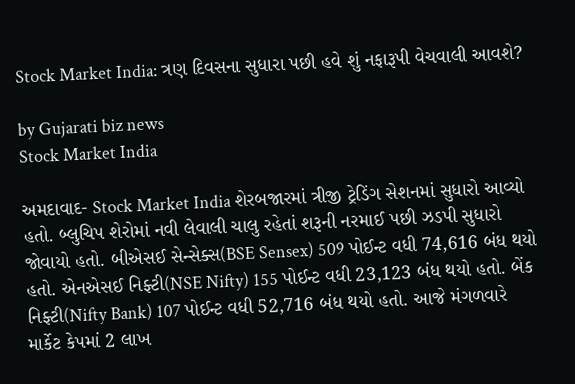Stock Market India: ત્રણ દિવસના સુધારા પછી હવે શું નફારૂપી વેચવાલી આવશે?

by Gujarati biz news
Stock Market India

અમદાવાદ- Stock Market India શેરબજારમાં ત્રીજી ટ્રેડિંગ સેશનમાં સુધારો આવ્યો હતો. બ્લુચિપ શેરોમાં નવી લેવાલી ચાલુ રહેતાં શરૂની નરમાઈ પછી ઝડપી સુધારો જોવાયો હતો. બીએસઈ સેન્સેક્સ(BSE Sensex) 509 પોઈન્ટ વધી 74,616 બંધ થયો હતો. એનએસઈ નિફ્ટી(NSE Nifty) 155 પોઈન્ટ વધી 23,123 બંધ થયો હતો. બેંક નિફ્ટી(Nifty Bank) 107 પોઈન્ટ વધી 52,716 બંધ થયો હતો. આજે મંગળવારે માર્કેટ કેપમાં 2 લાખ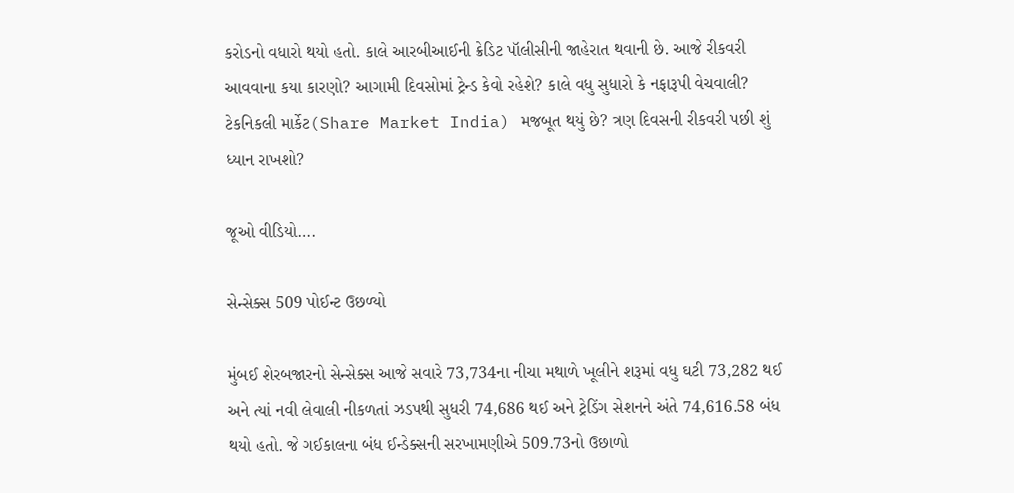કરોડનો વધારો થયો હતો. કાલે આરબીઆઈની ક્રેડિટ પૉલીસીની જાહેરાત થવાની છે. આજે રીકવરી આવવાના કયા કારણો? આગામી દિવસોમાં ટ્રેન્ડ કેવો રહેશે? કાલે વધુ સુધારો કે નફારૂપી વેચવાલી? ટેકનિકલી માર્કેટ(Share Market India) મજબૂત થયું છે? ત્રણ દિવસની રીકવરી પછી શું ધ્યાન રાખશો?

જૂઓ વીડિયો….

સેન્સેક્સ 509 પોઈન્ટ ઉછળ્યો

મુંબઈ શેરબજારનો સેન્સેક્સ આજે સવારે 73,734ના નીચા મથાળે ખૂલીને શરૂમાં વધુ ઘટી 73,282 થઈ અને ત્યાં નવી લેવાલી નીકળતાં ઝડપથી સુધરી 74,686 થઈ અને ટ્રેડિંગ સેશનને અંતે 74,616.58 બંધ થયો હતો. જે ગઈકાલના બંધ ઈન્ડેક્સની સરખામણીએ 509.73નો ઉછાળો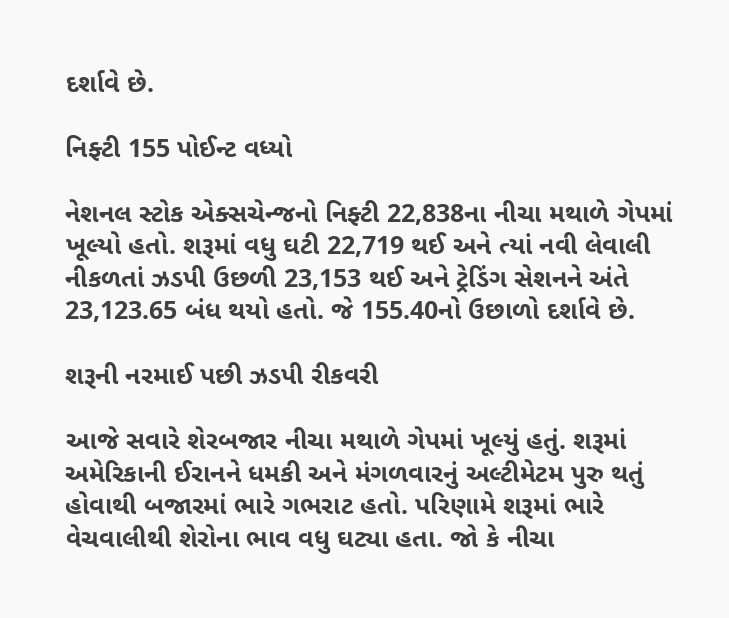દર્શાવે છે.

નિફ્ટી 155 પોઈન્ટ વધ્યો

નેશનલ સ્ટોક એક્સચેન્જનો નિફ્ટી 22,838ના નીચા મથાળે ગેપમાં ખૂલ્યો હતો. શરૂમાં વધુ ઘટી 22,719 થઈ અને ત્યાં નવી લેવાલી નીકળતાં ઝડપી ઉછળી 23,153 થઈ અને ટ્રેડિંગ સેશનને અંતે 23,123.65 બંધ થયો હતો. જે 155.40નો ઉછાળો દર્શાવે છે.

શરૂની નરમાઈ પછી ઝડપી રીકવરી

આજે સવારે શેરબજાર નીચા મથાળે ગેપમાં ખૂલ્યું હતું. શરૂમાં અમેરિકાની ઈરાનને ધમકી અને મંગળવારનું અલ્ટીમેટમ પુરુ થતું હોવાથી બજારમાં ભારે ગભરાટ હતો. પરિણામે શરૂમાં ભારે વેચવાલીથી શેરોના ભાવ વધુ ઘટ્યા હતા. જો કે નીચા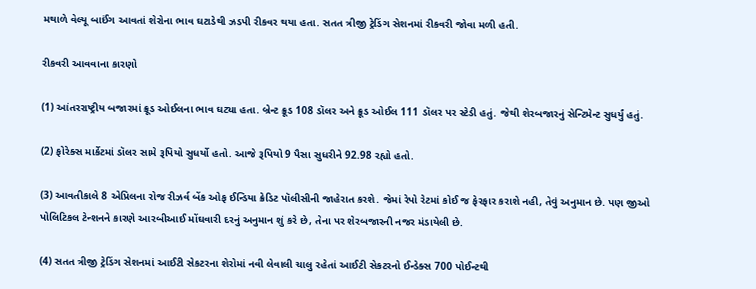મથાળે વેલ્યૂ બાઈંગ આવતાં શેરોના ભાવ ઘટાડેથી ઝડપી રીકવર થયા હતા. સતત ત્રીજી ટ્રેડિંગ સેશનમાં રીકવરી જોવા મળી હતી.

રીકવરી આવવાના કારણો

(1) આંતરરાષ્ટ્રીય બજારમાં ક્રૂડ ઓઈલના ભાવ ઘટ્યા હતા. બ્રેન્ટ ક્રૂડ 108 ડૉલર અને ક્રૂડ ઓઈલ 111 ડૉલર પર સ્ટેડી હતું. જેથી શેરબજારનું સેન્ટિમેન્ટ સુધર્યું હતું.

(2) ફોરેક્સ માર્કેટમાં ડૉલર સામે રૂપિયો સુધર્યો હતો. આજે રૂપિયો 9 પૈસા સુધરીને 92.98 રહ્યો હતો.

(3) આવતીકાલે 8 એપ્રિલના રોજ રીઝર્વ બેંક ઓફ ઈન્ડિયા ક્રેડિટ પૉલીસીની જાહેરાત કરશે. જેમાં રેપો રેટમાં કોઈ જ ફેરફાર કરાશે નહી, તેવું અનુમાન છે. પણ જીઓ પોલિટિકલ ટેન્શનને કારણે આરબીઆઈ મોંઘવારી દરનું અનુમાન શું કરે છે, તેના પર શેરબજારની નજર મંડાયેલી છે.

(4) સતત ત્રીજી ટ્રેડિંગ સેશનમાં આઈટી સેકટરના શેરોમાં નવી લેવાલી ચાલુ રહેતાં આઈટી સેકટરનો ઈન્ડેક્સ 700 પોઈન્ટથી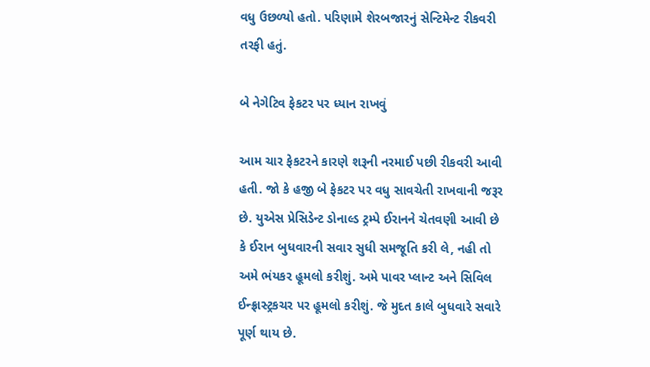વધુ ઉછળ્યો હતો. પરિણામે શેરબજારનું સેન્ટિમેન્ટ રીકવરી તરફી હતું.

બે નેગેટિવ ફેકટર પર ધ્યાન રાખવું

આમ ચાર ફેકટરને કારણે શરૂની નરમાઈ પછી રીકવરી આવી હતી. જો કે હજી બે ફેકટર પર વધુ સાવચેતી રાખવાની જરૂર છે. યુએસ પ્રેસિડેન્ટ ડોનાલ્ડ ટ્રમ્પે ઈરાનને ચેતવણી આવી છે કે ઈરાન બુધવારની સવાર સુધી સમજૂતિ કરી લે, નહી તો અમે ભંયકર હૂમલો કરીશું. અમે પાવર પ્લાન્ટ અને સિવિલ ઈન્ફ્રાસ્ટ્રકચર પર હૂમલો કરીશું. જે મુદત કાલે બુધવારે સવારે પૂર્ણ થાય છે.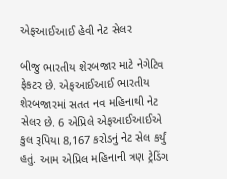એફઆઈઆઈ હેવી નેટ સેલર

બીજુ ભારતીય શેરબજાર માટે નેગેટિવ ફેકટર છે. એફઆઈઆઈ ભારતીય શેરબજારમાં સતત નવ મહિનાથી નેટ સેલર છે. 6 એપ્રિલે એફઆઈઆઈએ કુલ રૂપિયા 8,167 કરોડનું નેટ સેલ કર્યું હતું. આમ એપ્રિલ મહિનાની ત્રણ ટ્રેડિંગ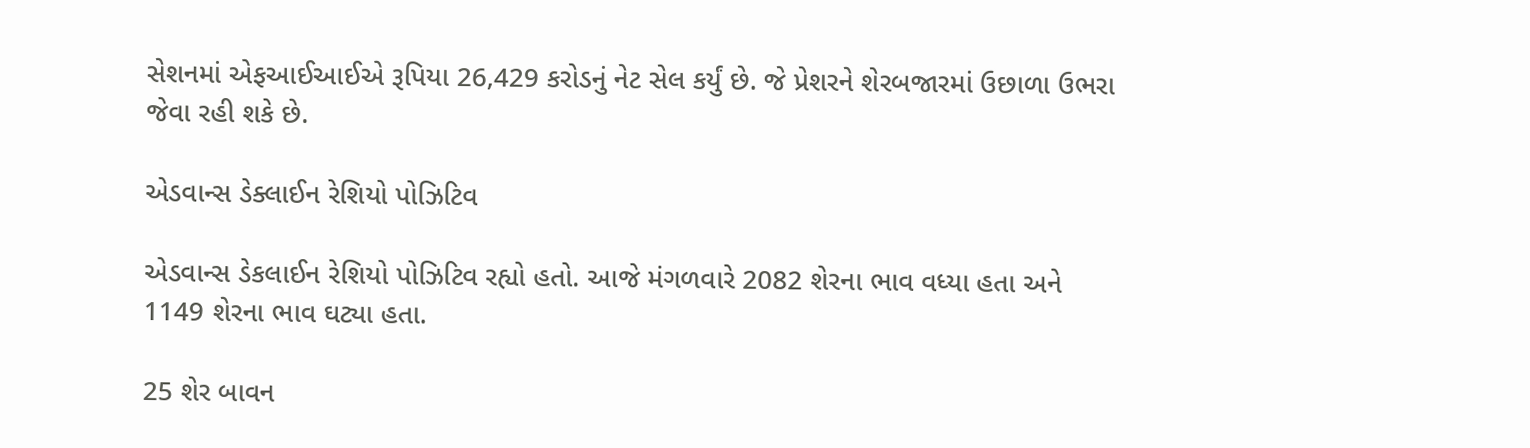સેશનમાં એફઆઈઆઈએ રૂપિયા 26,429 કરોડનું નેટ સેલ કર્યું છે. જે પ્રેશરને શેરબજારમાં ઉછાળા ઉભરા જેવા રહી શકે છે.

એડવાન્સ ડેક્લાઈન રેશિયો પોઝિટિવ

એડવાન્સ ડેકલાઈન રેશિયો પોઝિટિવ રહ્યો હતો. આજે મંગળવારે 2082 શેરના ભાવ વધ્યા હતા અને 1149 શેરના ભાવ ઘટ્યા હતા.

25 શેર બાવન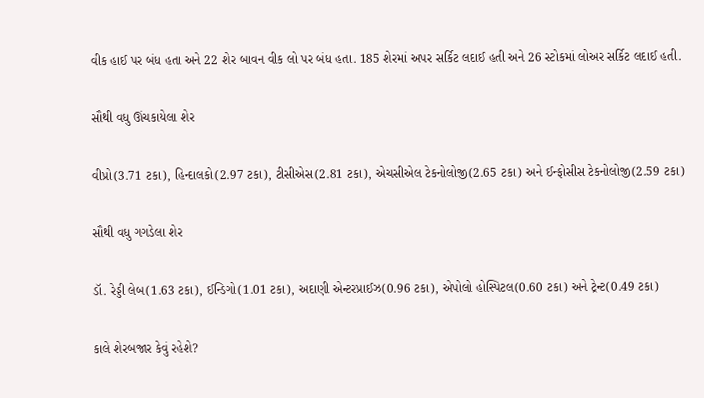વીક હાઈ પર બંધ હતા અને 22 શેર બાવન વીક લો પર બંધ હતા. 185 શેરમાં અપર સર્કિટ લદાઈ હતી અને 26 સ્ટોકમાં લોઅર સર્કિટ લદાઈ હતી.

સૌથી વધુ ઊંચકાયેલા શેર

વીપ્રો(3.71 ટકા), હિન્દાલકો(2.97 ટકા), ટીસીએસ(2.81 ટકા), એચસીએલ ટેકનોલોજી(2.65 ટકા) અને ઈન્ફોસીસ ટેકનોલોજી(2.59 ટકા)

સૌથી વધુ ગગડેલા શેર

ડૉ. રેડ્ડી લેબ(1.63 ટકા), ઈન્ડિગો(1.01 ટકા), અદાણી એન્ટરપ્રાઈઝ(0.96 ટકા), એપોલો હોસ્પિટલ(0.60 ટકા) અને ટ્રેન્ટ(0.49 ટકા)

કાલે શેરબજાર કેવું રહેશે?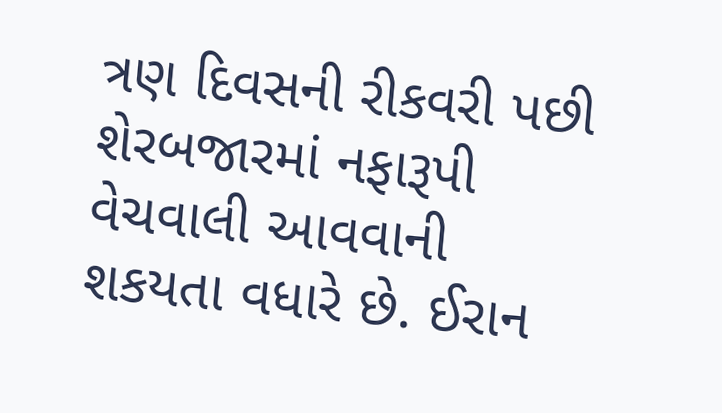ત્રણ દિવસની રીકવરી પછી શેરબજારમાં નફારૂપી વેચવાલી આવવાની શકયતા વધારે છે. ઈરાન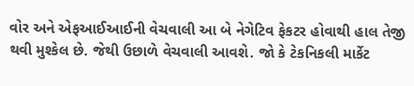વોર અને એફઆઈઆઈની વેચવાલી આ બે નેગેટિવ ફેકટર હોવાથી હાલ તેજી થવી મુશ્કેલ છે. જેથી ઉછાળે વેચવાલી આવશે. જો કે ટેકનિકલી માર્કેટ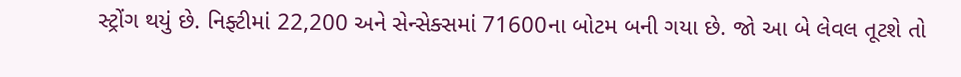સ્ટ્રોંગ થયું છે. નિફ્ટીમાં 22,200 અને સેન્સેક્સમાં 71600ના બોટમ બની ગયા છે. જો આ બે લેવલ તૂટશે તો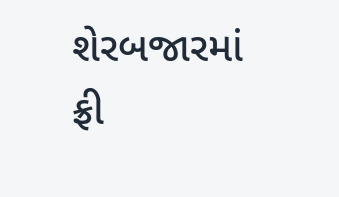શેરબજારમાં ફ્રી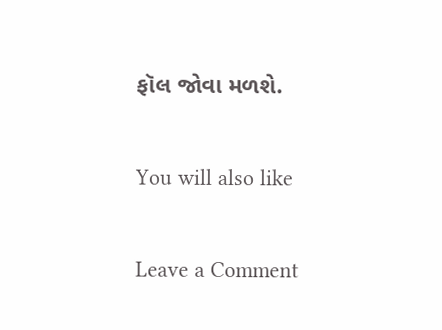ફૉલ જોવા મળશે.

You will also like

Leave a Comment